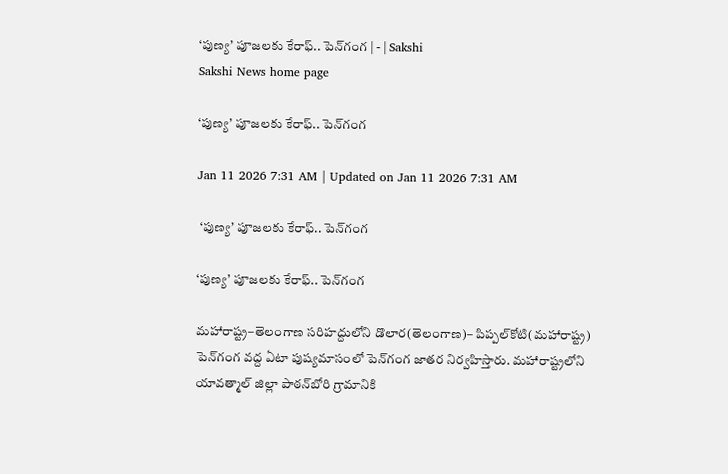‘పుణ్య’ పూజలకు కేరాఫ్‌.. పెన్‌గంగ | - | Sakshi
Sakshi News home page

‘పుణ్య’ పూజలకు కేరాఫ్‌.. పెన్‌గంగ

Jan 11 2026 7:31 AM | Updated on Jan 11 2026 7:31 AM

 ‘పుణ్య’ పూజలకు కేరాఫ్‌.. పెన్‌గంగ

‘పుణ్య’ పూజలకు కేరాఫ్‌.. పెన్‌గంగ

మహారాష్ట్ర–తెలంగాణ సరిహద్దులోని డొలార(తెలంగాణ)– పిప్పల్‌కోటి(మహారాష్ట్ర) పెన్‌గంగ వద్ద ఏటా పుష్యమాసంలో పెన్‌గంగ జాతర నిర్వహిస్తారు. మహారాష్ట్రలోని యావత్మాల్‌ జిల్లా పాఠన్‌బోరి గ్రామానికి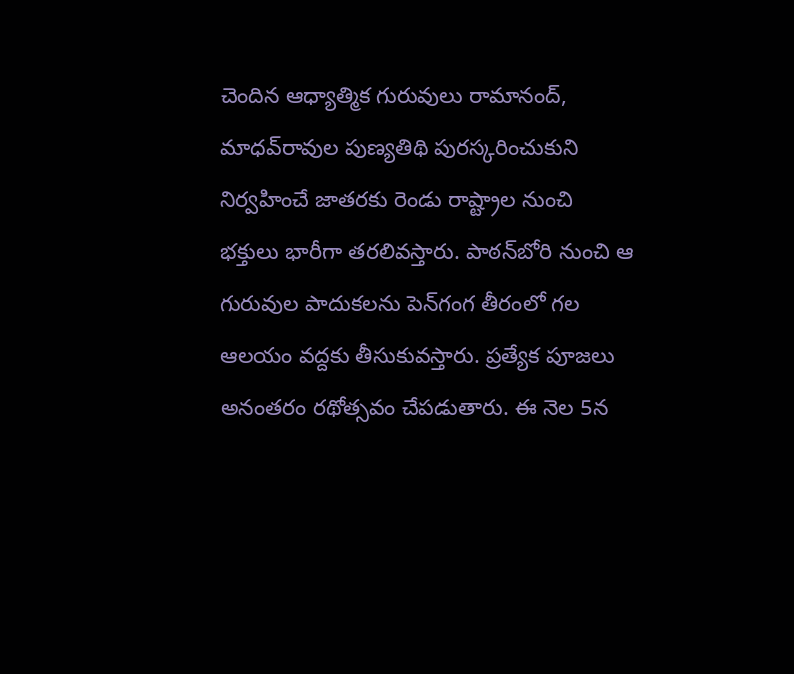చెందిన ఆధ్యాత్మిక గురువులు రామానంద్‌, మాధవ్‌రావుల పుణ్యతిథి పురస్కరించుకుని నిర్వహించే జాతరకు రెండు రాష్ట్రాల నుంచి భక్తులు భారీగా తరలివస్తారు. పాఠన్‌బోరి నుంచి ఆ గురువుల పాదుకలను పెన్‌గంగ తీరంలో గల ఆలయం వద్దకు తీసుకువస్తారు. ప్రత్యేక పూజలు అనంతరం రథోత్సవం చేపడుతారు. ఈ నెల 5న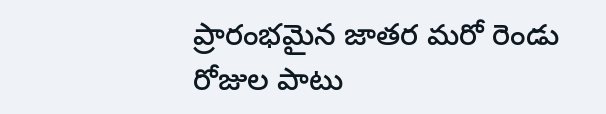ప్రారంభమైన జాతర మరో రెండు రోజుల పాటు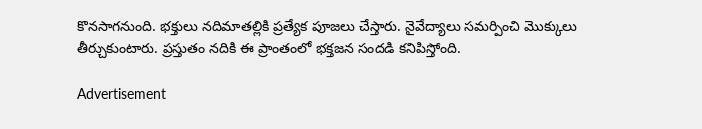కొనసాగనుంది. భక్తులు నదిమాతల్లికి ప్రత్యేక పూజలు చేస్తారు. నైవేద్యాలు సమర్పించి మొక్కులు తీర్చుకుంటారు. ప్రస్తుతం నదికి ఈ ప్రాంతంలో భక్తజన సందడి కనిపిస్తోంది.

Advertisement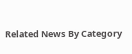Related News By Category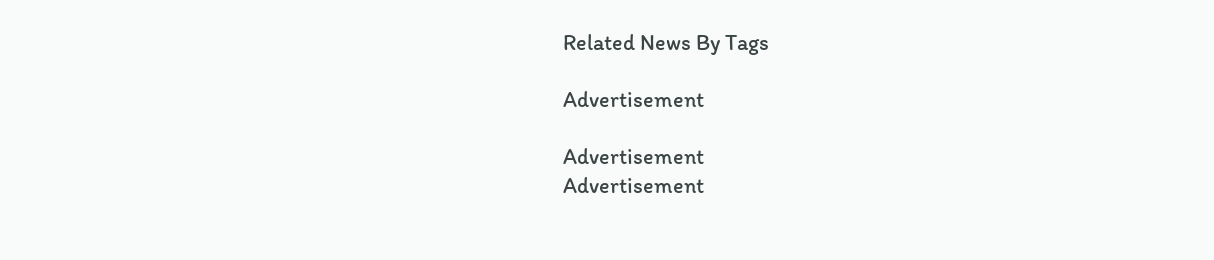Related News By Tags

Advertisement

Advertisement
Advertisement